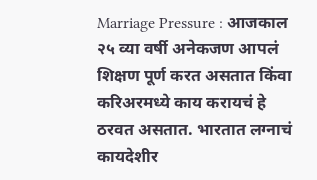Marriage Pressure : आजकाल २५ व्या वर्षी अनेकजण आपलं शिक्षण पूर्ण करत असतात किंवा करिअरमध्ये काय करायचं हे ठरवत असतात. भारतात लग्नाचं कायदेशीर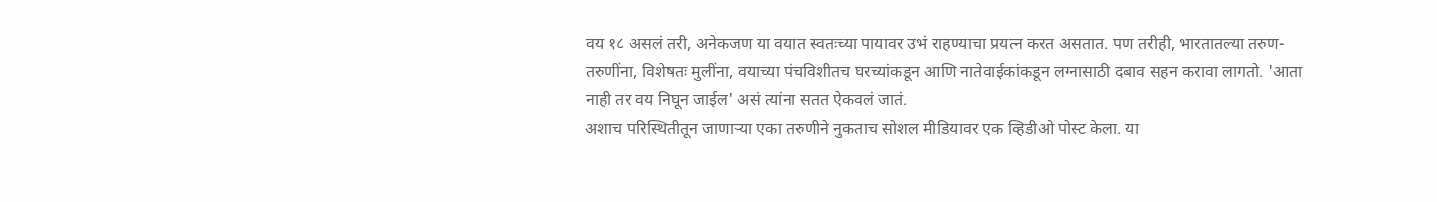वय १८ असलं तरी, अनेकजण या वयात स्वतःच्या पायावर उभं राहण्याचा प्रयत्न करत असतात. पण तरीही, भारतातल्या तरुण-तरुणींना, विशेषतः मुलींना, वयाच्या पंचविशीतच घरच्यांकडून आणि नातेवाईकांकडून लग्नासाठी दबाव सहन करावा लागतो. 'आता नाही तर वय निघून जाईल' असं त्यांना सतत ऐकवलं जातं.
अशाच परिस्थितीतून जाणाऱ्या एका तरुणीने नुकताच सोशल मीडियावर एक व्हिडीओ पोस्ट केला. या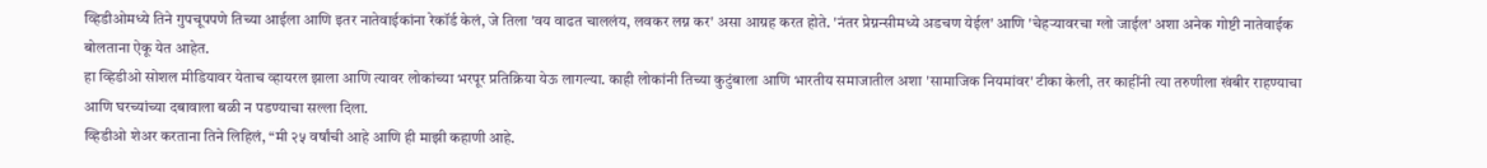व्हिडीओमध्ये तिने गुपचूपपणे तिच्या आईला आणि इतर नातेवाईकांना रेकॉर्ड केलं, जे तिला 'वय वाढत चाललंय, लवकर लग्न कर' असा आग्रह करत होते. 'नंतर प्रेग्नन्सीमध्ये अडचण येईल' आणि 'चेहऱ्यावरचा ग्लो जाईल' अशा अनेक गोष्टी नातेवाईक बोलताना ऐकू येत आहेत.
हा व्हिडीओ सोशल मीडियावर येताच व्हायरल झाला आणि त्यावर लोकांच्या भरपूर प्रतिक्रिया येऊ लागल्या. काही लोकांनी तिच्या कुटुंबाला आणि भारतीय समाजातील अशा 'सामाजिक नियमांवर' टीका केली, तर काहींनी त्या तरुणीला खंबीर राहण्याचा आणि घरच्यांच्या दबावाला बळी न पडण्याचा सल्ला दिला.
व्हिडीओ शेअर करताना तिने लिहिलं, “मी २५ वर्षांची आहे आणि ही माझी कहाणी आहे.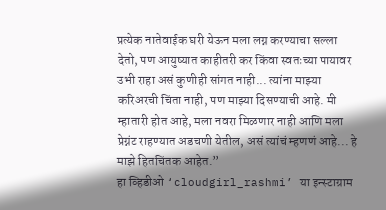प्रत्येक नातेवाईक घरी येऊन मला लग्न करण्याचा सल्ला देतो, पण आयुष्यात काहीतरी कर किंवा स्वतःच्या पायावर उभी राहा असं कुणीही सांगत नाही... त्यांना माझ्या करिअरची चिंता नाही, पण माझ्या दिसण्याची आहे. मी म्हातारी होत आहे, मला नवरा मिळणार नाही आणि मला प्रेग्नंट राहण्यात अडचणी येतील, असं त्यांचं म्हणणं आहे... हे माझे हितचिंतक आहेत.”
हा व्हिडीओ ‘cloudgirl_rashmi’ या इन्स्टाग्राम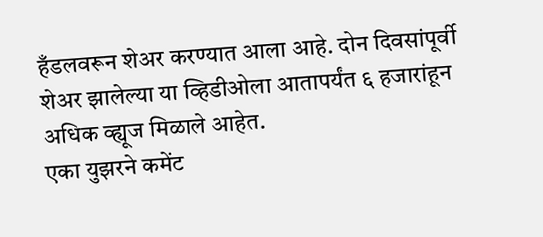हँडलवरून शेअर करण्यात आला आहे. दोन दिवसांपूर्वी शेअर झालेल्या या व्हिडीओला आतापर्यंत ६ हजारांहून अधिक व्ह्यूज मिळाले आहेत.
एका युझरने कमेंट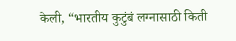केली, “भारतीय कुटुंबं लग्नासाठी किती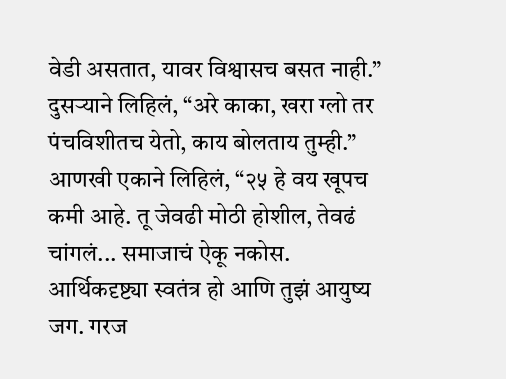वेडी असतात, यावर विश्वासच बसत नाही.” दुसऱ्याने लिहिलं, “अरे काका, खरा ग्लो तर पंचविशीतच येतो, काय बोलताय तुम्ही.”
आणखी एकाने लिहिलं, “२५ हे वय खूपच कमी आहे. तू जेवढी मोठी होशील, तेवढं चांगलं... समाजाचं ऐकू नकोस. आर्थिकदृष्ट्या स्वतंत्र हो आणि तुझं आयुष्य जग. गरज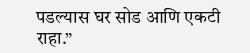पडल्यास घर सोड आणि एकटी राहा.”